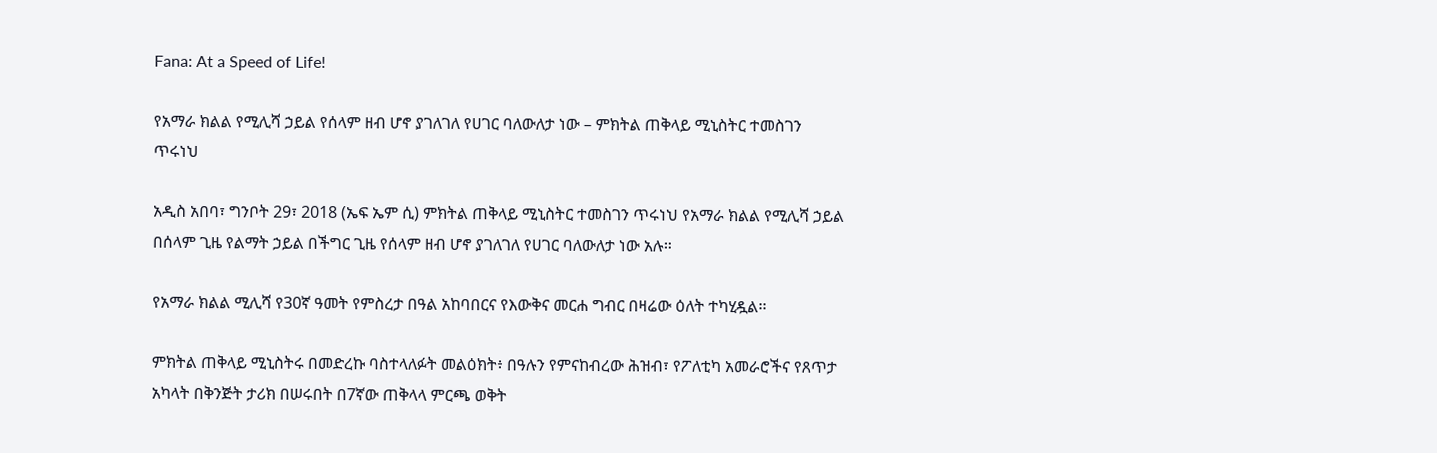Fana: At a Speed of Life!

የአማራ ክልል የሚሊሻ ኃይል የሰላም ዘብ ሆኖ ያገለገለ የሀገር ባለውለታ ነው – ምክትል ጠቅላይ ሚኒስትር ተመስገን ጥሩነህ

አዲስ አበባ፣ ግንቦት 29፣ 2018 (ኤፍ ኤም ሲ) ምክትል ጠቅላይ ሚኒስትር ተመስገን ጥሩነህ የአማራ ክልል የሚሊሻ ኃይል በሰላም ጊዜ የልማት ኃይል በችግር ጊዜ የሰላም ዘብ ሆኖ ያገለገለ የሀገር ባለውለታ ነው አሉ።

የአማራ ክልል ሚሊሻ የ30ኛ ዓመት የምስረታ በዓል አከባበርና የእውቅና መርሐ ግብር በዛሬው ዕለት ተካሂዷል፡፡

ምክትል ጠቅላይ ሚኒስትሩ በመድረኩ ባስተላለፉት መልዕክት፥ በዓሉን የምናከብረው ሕዝብ፣ የፖለቲካ አመራሮችና የጸጥታ አካላት በቅንጅት ታሪክ በሠሩበት በ7ኛው ጠቅላላ ምርጫ ወቅት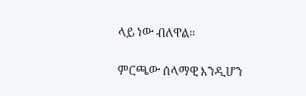ላይ ነው ብለዋል።

ምርጫው ሰላማዊ እንዲሆን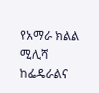የአማራ ክልል ሚሊሻ ከፌዴራልና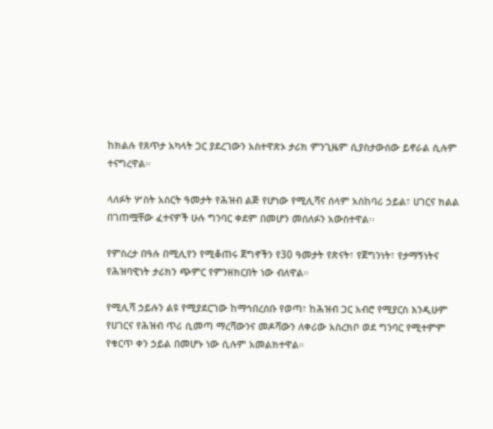ከክልሉ የጸጥታ አካላት ጋር ያደረገውን አስተዋጽኦ ታሪክ ምንጊዜም ሲያስታውሰው ይኖራል ሲሉም ተናግረዋል።

ላለፉት ሦስት አስርት ዓመታት የሕዝብ ልጅ የሆነው የሚሊሻና ሰላም አስከባሪ ኃይል፣ ሀገርና ክልል በገጠሟቸው ፈተናዎች ሁሉ ግንባር ቀደም በመሆን መሰለፉን አውስተዋል፡፡

የምስረታ በዓሉ በሚሊየን የሚቆጠሩ ጀግኖችን የ30 ዓመታት የጽናት፣ የጀግንነት፣ የታማኝነትና የሕዝባዊነት ታሪክን ጭምር የምንዘክርበት ነው ብለዋል።

የሚሊሻ ኃይሉን ልዩ የሚያደርገው ከማኅበረሰቡ የወጣ፣ ከሕዝብ ጋር አብሮ የሚያርስ እንዲሁም የሀገርና የሕዝብ ጥሪ ሲመጣ ማረሻውንና መዶሻውን ለቀሪው አስረክቦ ወደ ግንባር የሚተምም የቁርጥ ቀን ኃይል በመሆኑ ነው ሲሉም አመልክተዋል።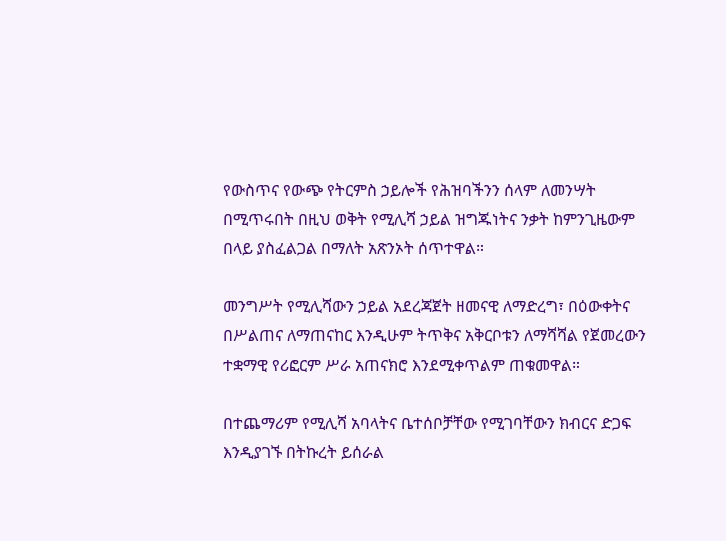የውስጥና የውጭ የትርምስ ኃይሎች የሕዝባችንን ሰላም ለመንሣት በሚጥሩበት በዚህ ወቅት የሚሊሻ ኃይል ዝግጁነትና ንቃት ከምንጊዜውም በላይ ያስፈልጋል በማለት አጽንኦት ሰጥተዋል።

መንግሥት የሚሊሻውን ኃይል አደረጃጀት ዘመናዊ ለማድረግ፣ በዕውቀትና በሥልጠና ለማጠናከር እንዲሁም ትጥቅና አቅርቦቱን ለማሻሻል የጀመረውን ተቋማዊ የሪፎርም ሥራ አጠናክሮ እንደሚቀጥልም ጠቁመዋል።

በተጨማሪም የሚሊሻ አባላትና ቤተሰቦቻቸው የሚገባቸውን ክብርና ድጋፍ እንዲያገኙ በትኩረት ይሰራል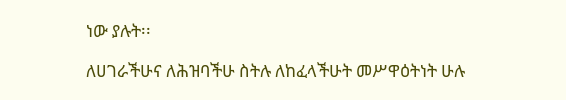ነው ያሉት፡፡

ለሀገራችሁና ለሕዝባችሁ ስትሉ ለከፈላችሁት መሥዋዕትነት ሁሉ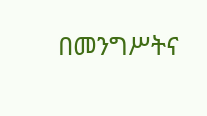በመንግሥትና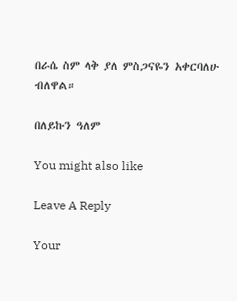በራሴ ስም ላቅ ያለ ምስጋናዬን አቀርባለሁ ብለዋል።

በለይኩን ዓለም

You might also like

Leave A Reply

Your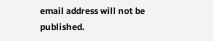email address will not be published.